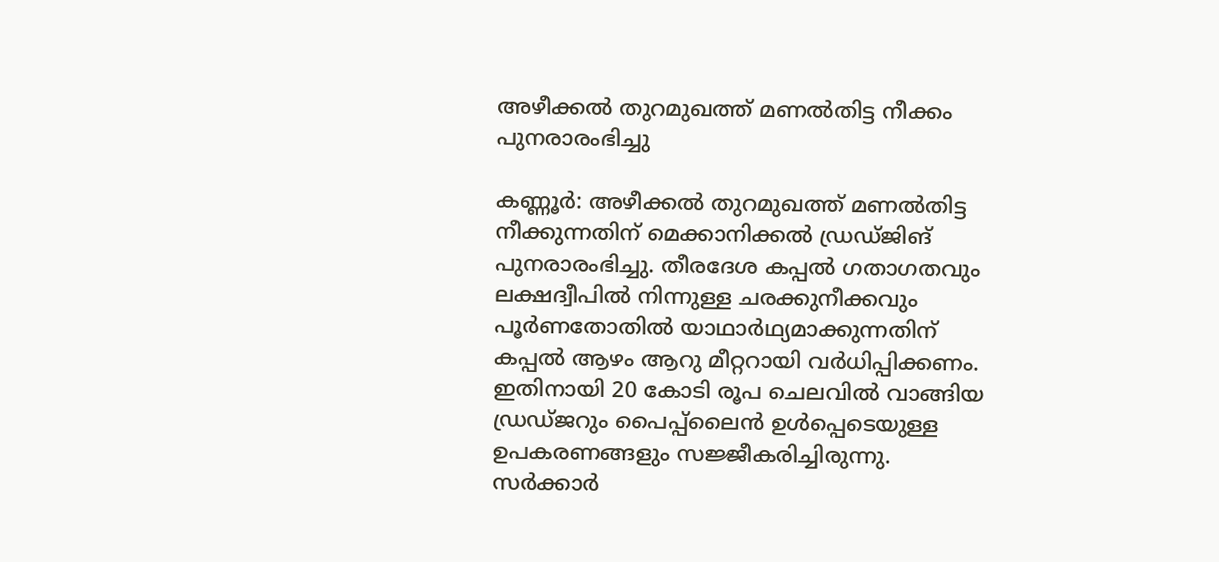അഴീക്കൽ തുറമുഖത്ത് മണൽതിട്ട നീക്കം പുനരാരംഭിച്ചു

കണ്ണൂർ: അഴീക്കൽ തുറമുഖത്ത് മണൽതിട്ട നീക്കുന്നതിന് മെക്കാനിക്കൽ ഡ്രഡ്ജിങ് പുനരാരംഭിച്ചു. തീരദേശ കപ്പൽ ഗതാഗതവും ലക്ഷദ്വീപിൽ നിന്നുള്ള ചരക്കുനീക്കവും പൂർണതോതിൽ യാഥാർഥ്യമാക്കുന്നതിന് കപ്പൽ ആഴം ആറു മീറ്ററായി വർധിപ്പിക്കണം. ഇതിനായി 20 കോടി രൂപ ചെലവിൽ വാങ്ങിയ ഡ്രഡ്ജറും പൈപ്പ്ലൈൻ ഉൾപ്പെടെയുള്ള ഉപകരണങ്ങളും സജ്ജീകരിച്ചിരുന്നു. സർക്കാർ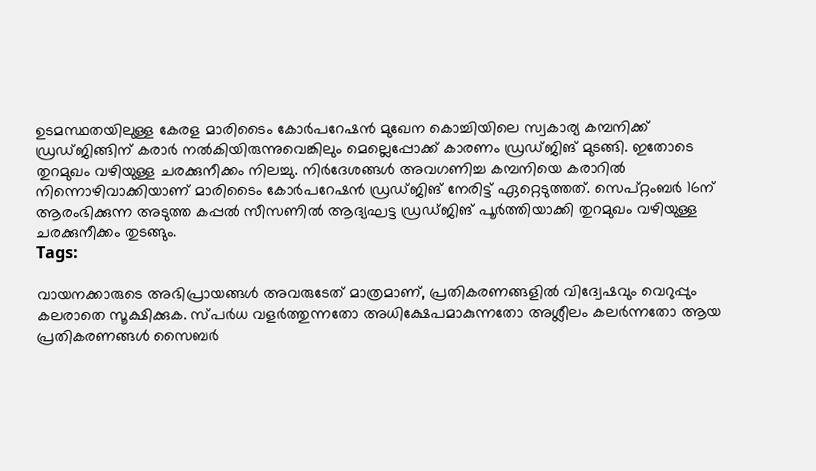ഉടമസ്ഥതയിലുള്ള കേരള മാരിടൈം കോർപറേഷൻ മുഖേന കൊച്ചിയിലെ സ്വകാര്യ കമ്പനിക്ക് ഡ്രഡ്ജിങ്ങിന് കരാർ നൽകിയിരുന്നുവെങ്കിലും മെല്ലെപ്പോക്ക് കാരണം ഡ്രഡ്ജിങ് മുടങ്ങി. ഇതോടെ തുറമുഖം വഴിയുള്ള ചരക്കുനീക്കം നിലച്ചു. നിർദേശങ്ങൾ അവഗണിച്ച കമ്പനിയെ കരാറിൽ നിന്നൊഴിവാക്കിയാണ് മാരിടൈം കോർപറേഷൻ ഡ്രഡ്ജിങ് നേരിട്ട് ഏറ്റെടുത്തത്. സെപ്റ്റംബർ 16ന് ആരംഭിക്കുന്ന അടുത്ത കപ്പൽ സീസണിൽ ആദ്യഘട്ട ഡ്രഡ്ജിങ് പൂർത്തിയാക്കി തുറമുഖം വഴിയുള്ള ചരക്കുനീക്കം തുടങ്ങും.
Tags:

വായനക്കാരുടെ അഭിപ്രായങ്ങള്‍ അവരുടേത് മാത്രമാണ്, പ്രതികരണങ്ങളിൽ വിദ്വേഷവും വെറുപ്പും കലരാതെ സൂക്ഷിക്കുക. സ്പർധ വളർത്തുന്നതോ അധിക്ഷേപമാകുന്നതോ അശ്ലീലം കലർന്നതോ ആയ പ്രതികരണങ്ങൾ സൈബർ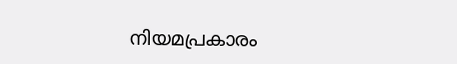നിയമപ്രകാരം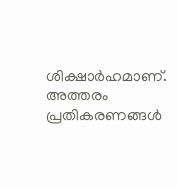ശിക്ഷാർഹമാണ്. അത്തരം പ്രതികരണങ്ങൾ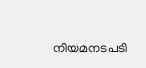നിയമനടപടി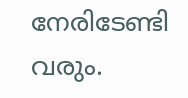നേരിടേണ്ടി വരും.